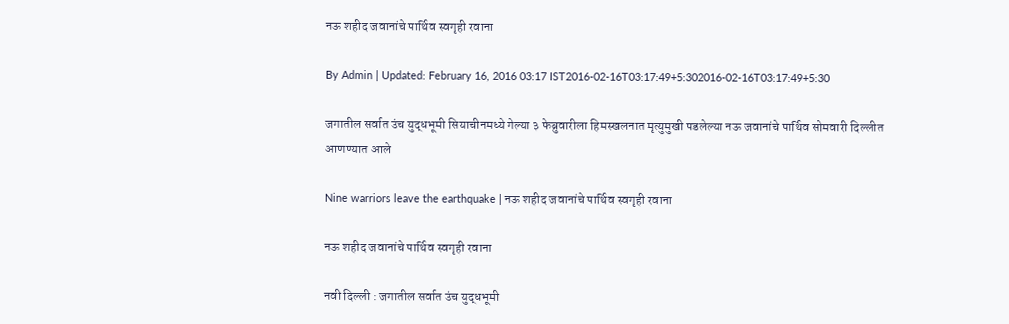नऊ शहीद जवानांचे पार्थिव स्वगृही रवाना

By Admin | Updated: February 16, 2016 03:17 IST2016-02-16T03:17:49+5:302016-02-16T03:17:49+5:30

जगातील सर्वात उंच युद्धभूमी सियाचीनमध्ये गेल्या ३ फेब्रुवारीला हिमस्खलनात मृत्युमुखी पडलेल्या नऊ जवानांचे पार्थिव सोमवारी दिल्लीत आणण्यात आले

Nine warriors leave the earthquake | नऊ शहीद जवानांचे पार्थिव स्वगृही रवाना

नऊ शहीद जवानांचे पार्थिव स्वगृही रवाना

नवी दिल्ली : जगातील सर्वात उंच युद्धभूमी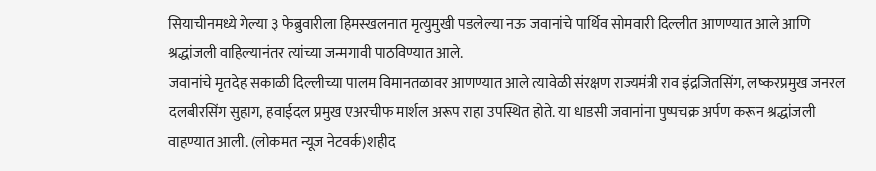सियाचीनमध्ये गेल्या ३ फेब्रुवारीला हिमस्खलनात मृत्युमुखी पडलेल्या नऊ जवानांचे पार्थिव सोमवारी दिल्लीत आणण्यात आले आणि श्रद्धांजली वाहिल्यानंतर त्यांच्या जन्मगावी पाठविण्यात आले.
जवानांचे मृतदेह सकाळी दिल्लीच्या पालम विमानतळावर आणण्यात आले त्यावेळी संरक्षण राज्यमंत्री राव इंद्रजितसिंग, लष्करप्रमुख जनरल दलबीरसिंग सुहाग, हवाईदल प्रमुख एअरचीफ मार्शल अरूप राहा उपस्थित होते. या धाडसी जवानांना पुष्पचक्र अर्पण करून श्रद्धांजली वाहण्यात आली. (लोकमत न्यूज नेटवर्क)शहीद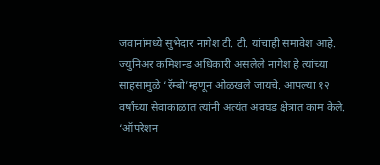जवानांमध्ये सुभेदार नागेश टी. टी. यांचाही समावेश आहे. ज्युनिअर कमिशन्ड अधिकारी असलेले नागेश हे त्यांच्या साहसामुळे ‘रॅम्बो’म्हणून ओळखले जायचे. आपल्या १२ वर्षांच्या सेवाकाळात त्यांनी अत्यंत अवघड क्षेत्रात काम केले.
‘ऑपरेशन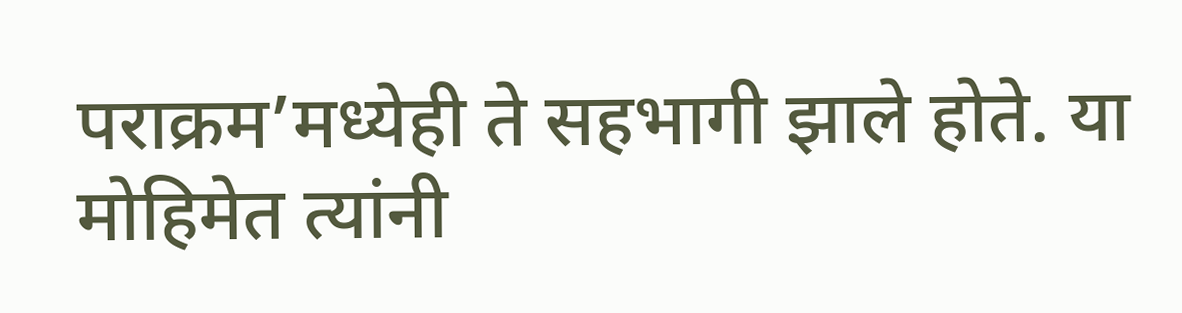पराक्रम’मध्येही ते सहभागी झाले होते. या मोहिमेत त्यांनी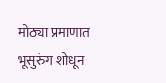मोठ्या प्रमाणात भूसुरुंग शोधून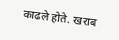काढले होते. खराब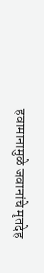हवामानामुळे जवानांचे मृतदेह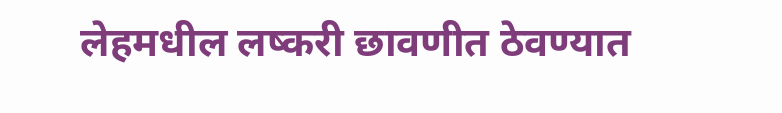लेहमधील लष्करी छावणीत ठेवण्यात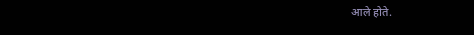आले होते.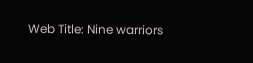Web Title: Nine warriors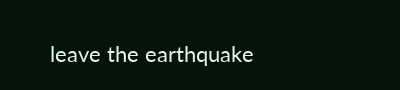leave the earthquake